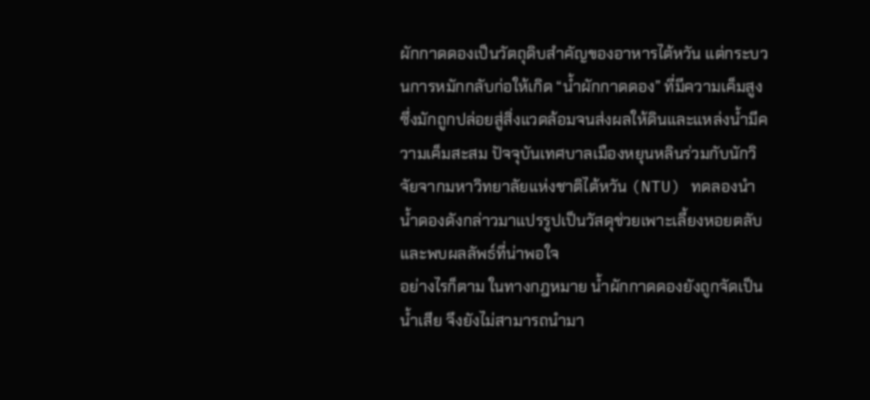ผักกาดดองเป็นวัตถุดิบสำคัญของอาหารไต้หวัน แต่กระบวนการหมักกลับก่อให้เกิด “น้ำผักกาดดอง” ที่มีความเค็มสูง ซึ่งมักถูกปล่อยสู่สิ่งแวดล้อมจนส่งผลให้ดินและแหล่งน้ำมีความเค็มสะสม ปัจจุบันเทศบาลเมืองหยุนหลินร่วมกับนักวิจัยจากมหาวิทยาลัยแห่งชาติไต้หวัน (NTU) ทดลองนำน้ำดองดังกล่าวมาแปรรูปเป็นวัสดุช่วยเพาะเลี้ยงหอยตลับ และพบผลลัพธ์ที่น่าพอใจ
อย่างไรก็ตาม ในทางกฎหมาย น้ำผักกาดดองยังถูกจัดเป็นน้ำเสีย จึงยังไม่สามารถนำมา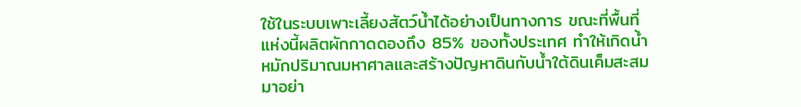ใช้ในระบบเพาะเลี้ยงสัตว์น้ำได้อย่างเป็นทางการ ขณะที่พื้นที่แห่งนี้ผลิตผักกาดดองถึง 85% ของทั้งประเทศ ทำให้เกิดน้ำหมักปริมาณมหาศาลและสร้างปัญหาดินกับน้ำใต้ดินเค็มสะสมมาอย่า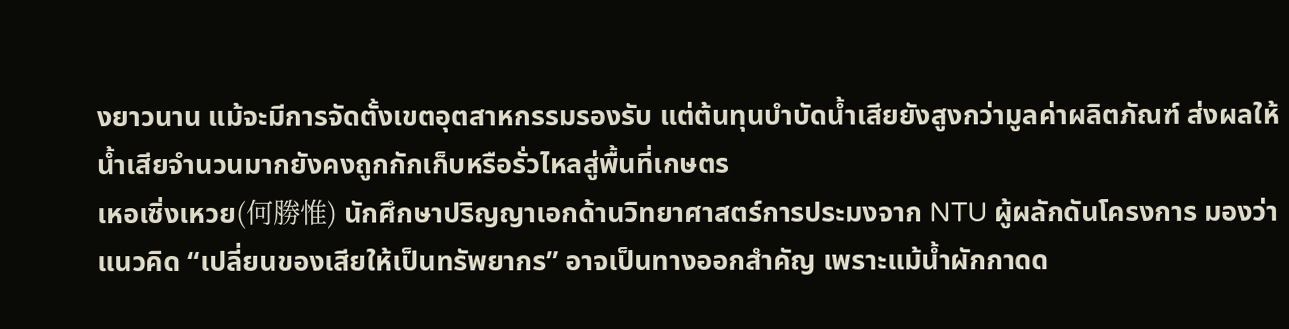งยาวนาน แม้จะมีการจัดตั้งเขตอุตสาหกรรมรองรับ แต่ต้นทุนบำบัดน้ำเสียยังสูงกว่ามูลค่าผลิตภัณฑ์ ส่งผลให้น้ำเสียจำนวนมากยังคงถูกกักเก็บหรือรั่วไหลสู่พื้นที่เกษตร
เหอเซิ่งเหวย(何勝惟) นักศึกษาปริญญาเอกด้านวิทยาศาสตร์การประมงจาก NTU ผู้ผลักดันโครงการ มองว่าแนวคิด “เปลี่ยนของเสียให้เป็นทรัพยากร” อาจเป็นทางออกสำคัญ เพราะแม้น้ำผักกาดด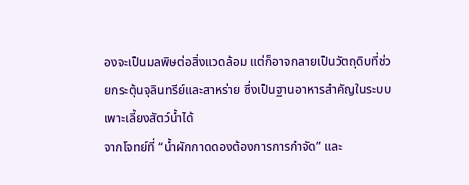องจะเป็นมลพิษต่อสิ่งแวดล้อม แต่ก็อาจกลายเป็นวัตถุดิบที่ช่วยกระตุ้นจุลินทรีย์และสาหร่าย ซึ่งเป็นฐานอาหารสำคัญในระบบเพาะเลี้ยงสัตว์น้ำได้
จากโจทย์ที่ “น้ำผักกาดดองต้องการการกำจัด” และ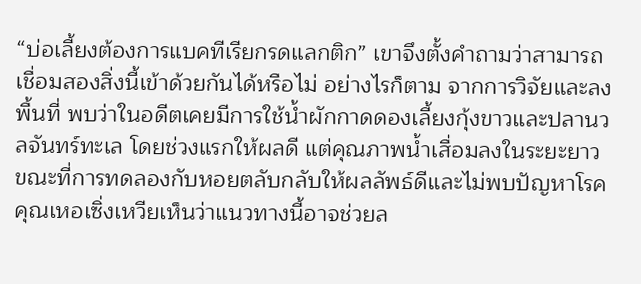“บ่อเลี้ยงต้องการแบคทีเรียกรดแลกติก” เขาจึงตั้งคำถามว่าสามารถเชื่อมสองสิ่งนี้เข้าด้วยกันได้หรือไม่ อย่างไรก็ตาม จากการวิจัยและลงพื้นที่ พบว่าในอดีตเคยมีการใช้น้ำผักกาดดองเลี้ยงกุ้งขาวและปลานวลจันทร์ทะเล โดยช่วงแรกให้ผลดี แต่คุณภาพน้ำเสื่อมลงในระยะยาว ขณะที่การทดลองกับหอยตลับกลับให้ผลลัพธ์ดีและไม่พบปัญหาโรค คุณเหอเซิ่งเหวียเห็นว่าแนวทางนี้อาจช่วยล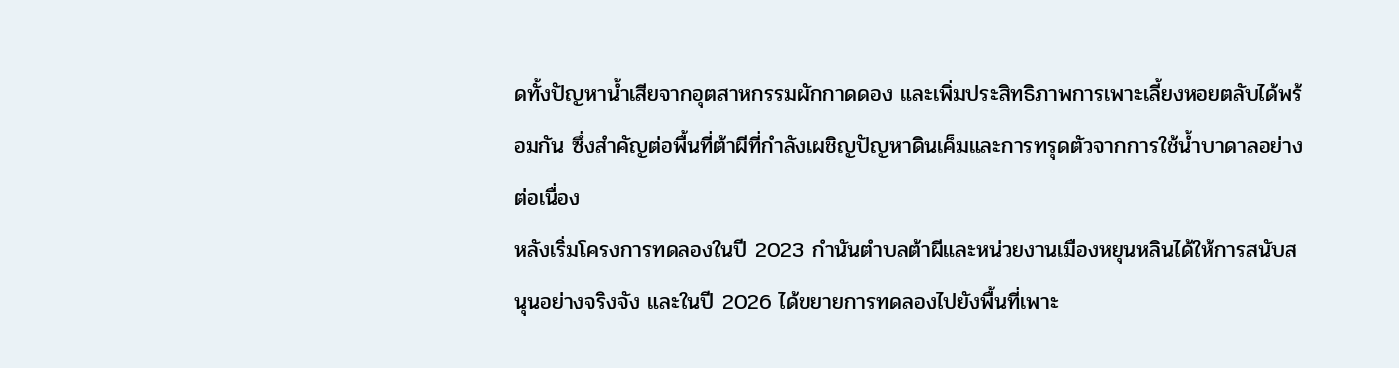ดทั้งปัญหาน้ำเสียจากอุตสาหกรรมผักกาดดอง และเพิ่มประสิทธิภาพการเพาะเลี้ยงหอยตลับได้พร้อมกัน ซึ่งสำคัญต่อพื้นที่ต้าผีที่กำลังเผชิญปัญหาดินเค็มและการทรุดตัวจากการใช้น้ำบาดาลอย่างต่อเนื่อง
หลังเริ่มโครงการทดลองในปี 2023 กำนันตำบลต้าผีและหน่วยงานเมืองหยุนหลินได้ให้การสนับสนุนอย่างจริงจัง และในปี 2026 ได้ขยายการทดลองไปยังพื้นที่เพาะ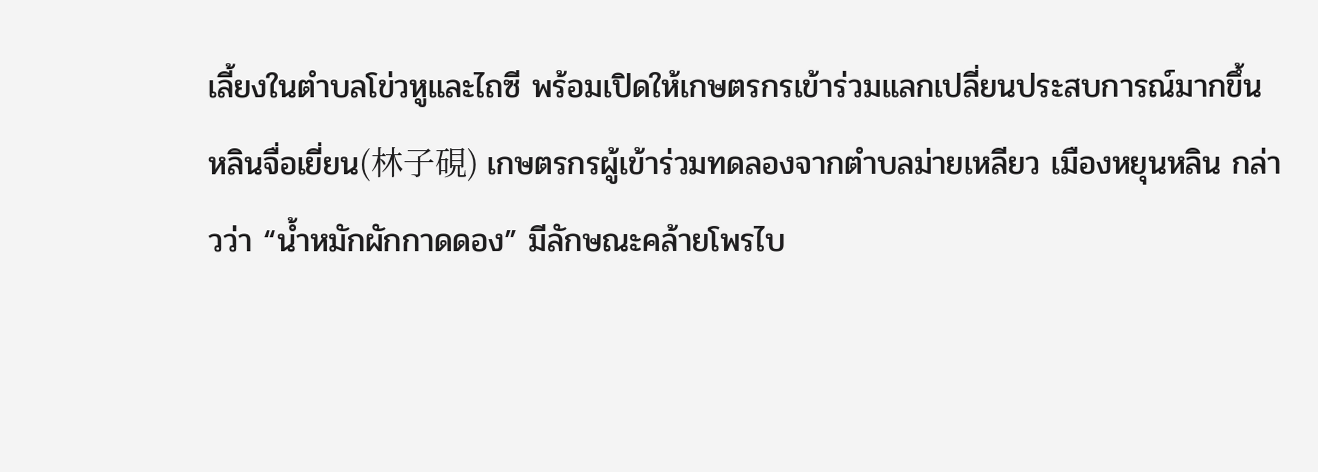เลี้ยงในตำบลโข่วหูและไถซี พร้อมเปิดให้เกษตรกรเข้าร่วมแลกเปลี่ยนประสบการณ์มากขึ้น
หลินจื่อเยี่ยน(林子硯) เกษตรกรผู้เข้าร่วมทดลองจากตำบลม่ายเหลียว เมืองหยุนหลิน กล่าวว่า “น้ำหมักผักกาดดอง” มีลักษณะคล้ายโพรไบ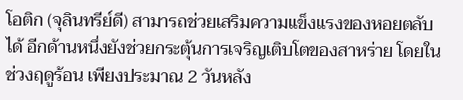โอติก (จุลินทรีย์ดี) สามารถช่วยเสริมความแข็งแรงของหอยตลับได้ อีกด้านหนึ่งยังช่วยกระตุ้นการเจริญเติบโตของสาหร่าย โดยในช่วงฤดูร้อน เพียงประมาณ 2 วันหลัง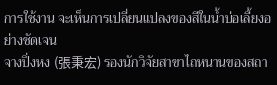การใช้งาน จะเห็นการเปลี่ยนแปลงของสีในน้ำบ่อเลี้ยงอย่างชัดเจน
จางปิ่งหง (張秉宏) รองนักวิจัยสาขาไถหนานของสถา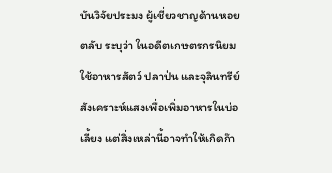บันวิจัยประมง ผู้เชี่ยวชาญด้านหอยตลับ ระบุว่า ในอดีตเกษตรกรนิยมใช้อาหารสัตว์ ปลาป่น และจุลินทรีย์สังเคราะห์แสงเพื่อเพิ่มอาหารในบ่อเลี้ยง แต่สิ่งเหล่านี้อาจทำให้เกิดก๊า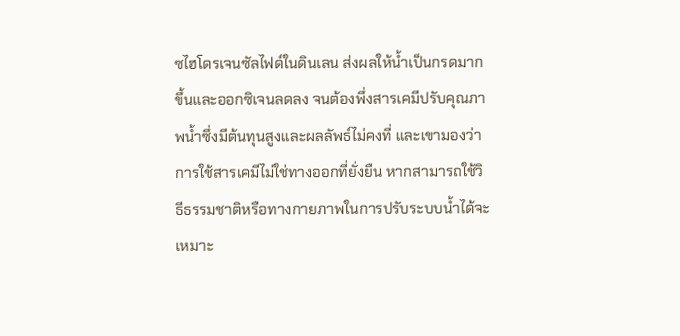ซไฮโดรเจนซัลไฟด์ในดินเลน ส่งผลให้น้ำเป็นกรดมากขึ้นและออกซิเจนลดลง จนต้องพึ่งสารเคมีปรับคุณภาพน้ำซึ่งมีต้นทุนสูงและผลลัพธ์ไม่คงที่ และเขามองว่าการใช้สารเคมีไม่ใช่ทางออกที่ยั่งยืน หากสามารถใช้วิธีธรรมชาติหรือทางกายภาพในการปรับระบบน้ำได้จะเหมาะ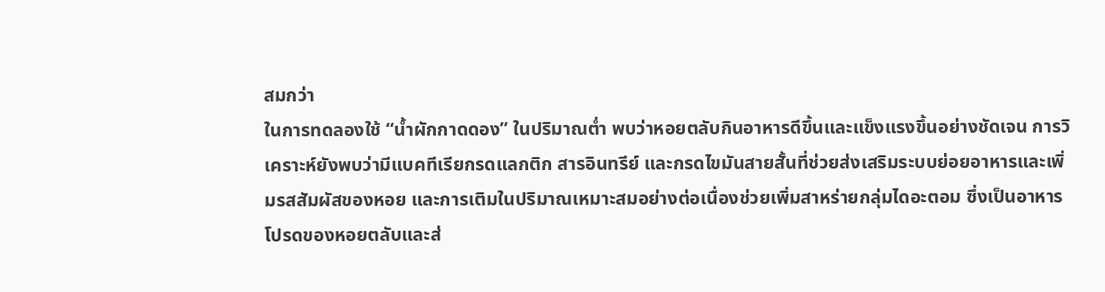สมกว่า
ในการทดลองใช้ “น้ำผักกาดดอง” ในปริมาณต่ำ พบว่าหอยตลับกินอาหารดีขึ้นและแข็งแรงขึ้นอย่างชัดเจน การวิเคราะห์ยังพบว่ามีแบคทีเรียกรดแลกติก สารอินทรีย์ และกรดไขมันสายสั้นที่ช่วยส่งเสริมระบบย่อยอาหารและเพิ่มรสสัมผัสของหอย และการเติมในปริมาณเหมาะสมอย่างต่อเนื่องช่วยเพิ่มสาหร่ายกลุ่มไดอะตอม ซึ่งเป็นอาหารโปรดของหอยตลับและส่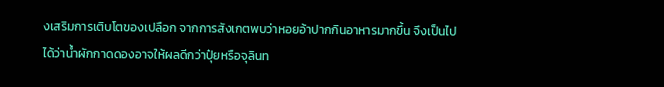งเสริมการเติบโตของเปลือก จากการสังเกตพบว่าหอยอ้าปากกินอาหารมากขึ้น จึงเป็นไปได้ว่าน้ำผักกาดดองอาจให้ผลดีกว่าปุ๋ยหรือจุลินท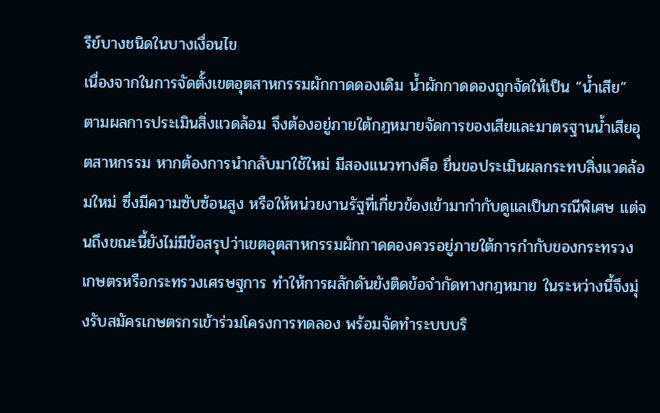รีย์บางชนิดในบางเงื่อนไข
เนื่องจากในการจัดตั้งเขตอุตสาหกรรมผักกาดดองเดิม น้ำผักกาดดองถูกจัดให้เป็น “น้ำเสีย” ตามผลการประเมินสิ่งแวดล้อม จึงต้องอยู่ภายใต้กฎหมายจัดการของเสียและมาตรฐานน้ำเสียอุตสาหกรรม หากต้องการนำกลับมาใช้ใหม่ มีสองแนวทางคือ ยื่นขอประเมินผลกระทบสิ่งแวดล้อมใหม่ ซึ่งมีความซับซ้อนสูง หรือให้หน่วยงานรัฐที่เกี่ยวข้องเข้ามากำกับดูแลเป็นกรณีพิเศษ แต่จนถึงขณะนี้ยังไม่มีข้อสรุปว่าเขตอุตสาหกรรมผักกาดดองควรอยู่ภายใต้การกำกับของกระทรวงเกษตรหรือกระทรวงเศรษฐการ ทำให้การผลักดันยังติดข้อจำกัดทางกฎหมาย ในระหว่างนี้จึงมุ่งรับสมัครเกษตรกรเข้าร่วมโครงการทดลอง พร้อมจัดทำระบบบริ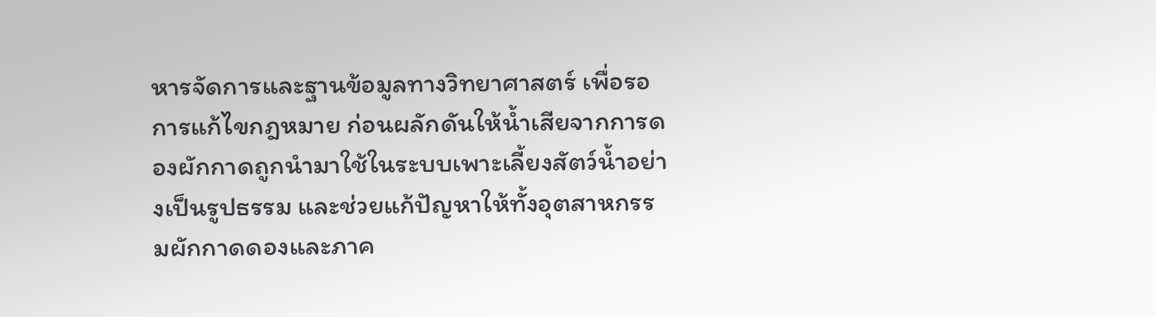หารจัดการและฐานข้อมูลทางวิทยาศาสตร์ เพื่อรอการแก้ไขกฎหมาย ก่อนผลักดันให้น้ำเสียจากการดองผักกาดถูกนำมาใช้ในระบบเพาะเลี้ยงสัตว์น้ำอย่างเป็นรูปธรรม และช่วยแก้ปัญหาให้ทั้งอุตสาหกรรมผักกาดดองและภาค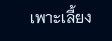เพาะเลี้ยง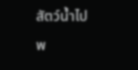สัตว์น้ำไปพ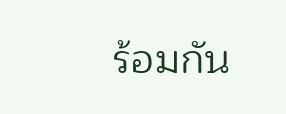ร้อมกัน